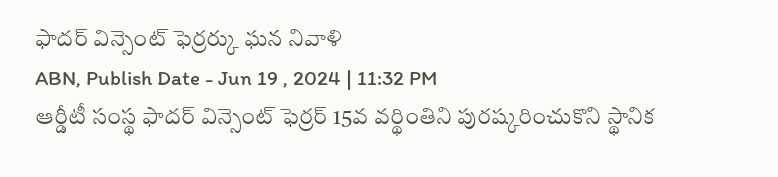ఫాదర్ విన్సెంట్ ఫెర్రర్కు ఘన నివాళి
ABN, Publish Date - Jun 19 , 2024 | 11:32 PM
ఆర్డీటీ సంస్థ ఫాదర్ విన్సెంట్ ఫెర్రర్ 15వ వర్థింతిని పురష్కరించుకొని స్థానిక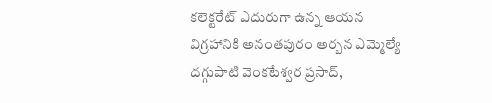కలెక్టరేట్ ఎదురుగా ఉన్న ఆయన విగ్రహానికి అనంతపురం అర్బన ఎమ్మెల్యే దగ్గుపాటి వెంకటేశ్వర ప్రసాద్,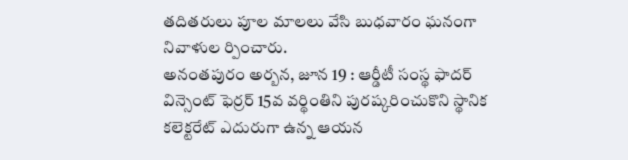తదితరులు పూల మాలలు వేసి బుధవారం ఘనంగా నివాళుల ర్పించారు.
అనంతపురం అర్బన, జూన 19 : ఆర్డీటీ సంస్థ ఫాదర్ విన్సెంట్ ఫెర్రర్ 15వ వర్థింతిని పురష్కరించుకొని స్థానిక కలెక్టరేట్ ఎదురుగా ఉన్న ఆయన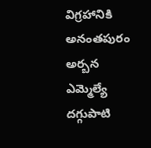విగ్రహానికి అనంతపురం అర్బన ఎమ్మెల్యే దగ్గుపాటి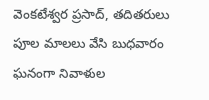వెంకటేశ్వర ప్రసాద్, తదితరులు పూల మాలలు వేసి బుధవారం ఘనంగా నివాళుల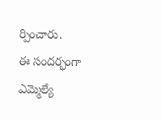ర్పించారు.
ఈ సందర్భంగా ఎమ్మెల్యే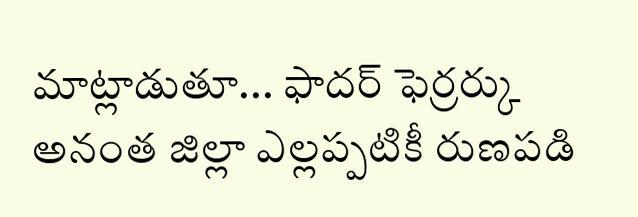మాట్లాడుతూ... ఫాదర్ ఫెర్రర్కు అనంత జిల్లా ఎల్లప్పటికీ రుణపడి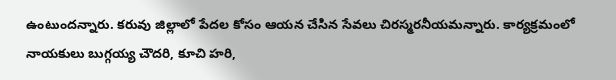ఉంటుందన్నారు. కరువు జిల్లాలో పేదల కోసం ఆయన చేసిన సేవలు చిరస్మరనీయమన్నారు. కార్యక్రమంలో నాయకులు బుగ్గయ్య చౌదరి, కూచి హరి,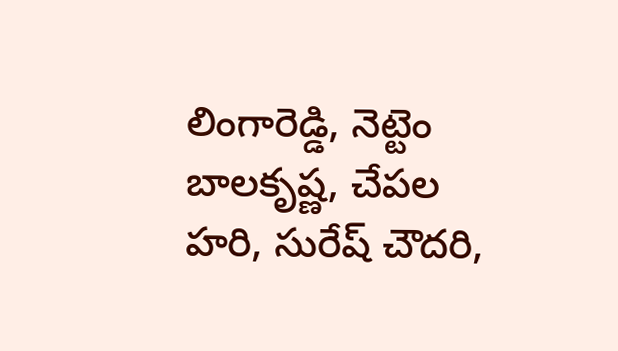లింగారెడ్డి, నెట్టెం బాలకృష్ణ, చేపల హరి, సురేష్ చౌదరి,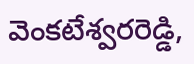వెంకటేశ్వరరెడ్డి,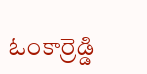ఓంకార్రెడ్డి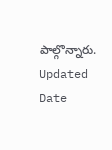పాల్గొన్నారు.
Updated Date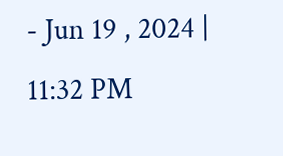- Jun 19 , 2024 | 11:32 PM